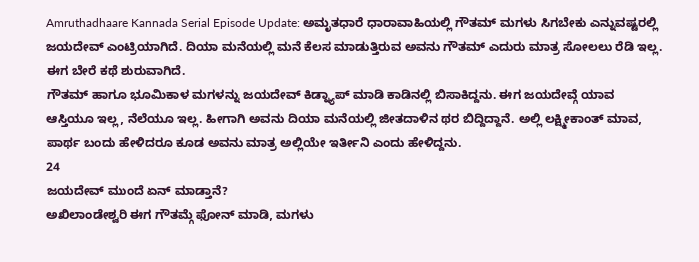Amruthadhaare Kannada Serial Episode Update: ಅಮೃತಧಾರೆ ಧಾರಾವಾಹಿಯಲ್ಲಿ ಗೌತಮ್ ಮಗಳು ಸಿಗಬೇಕು ಎನ್ನುವಷ್ಟರಲ್ಲಿ ಜಯದೇವ್ ಎಂಟ್ರಿಯಾಗಿದೆ. ದಿಯಾ ಮನೆಯಲ್ಲಿ ಮನೆ ಕೆಲಸ ಮಾಡುತ್ತಿರುವ ಅವನು ಗೌತಮ್ ಎದುರು ಮಾತ್ರ ಸೋಲಲು ರೆಡಿ ಇಲ್ಲ. ಈಗ ಬೇರೆ ಕಥೆ ಶುರುವಾಗಿದೆ.
ಗೌತಮ್ ಹಾಗೂ ಭೂಮಿಕಾಳ ಮಗಳನ್ನು ಜಯದೇವ್ ಕಿಡ್ನ್ಯಾಪ್ ಮಾಡಿ ಕಾಡಿನಲ್ಲಿ ಬಿಸಾಕಿದ್ದನು. ಈಗ ಜಯದೇವ್ಗೆ ಯಾವ ಆಸ್ತಿಯೂ ಇಲ್ಲ, ನೆಲೆಯೂ ಇಲ್ಲ. ಹೀಗಾಗಿ ಅವನು ದಿಯಾ ಮನೆಯಲ್ಲಿ ಜೀತದಾಳಿನ ಥರ ಬಿದ್ದಿದ್ದಾನೆ. ಅಲ್ಲಿ ಲಕ್ಷ್ಮೀಕಾಂತ್ ಮಾವ, ಪಾರ್ಥ ಬಂದು ಹೇಳಿದರೂ ಕೂಡ ಅವನು ಮಾತ್ರ ಅಲ್ಲಿಯೇ ಇರ್ತೀನಿ ಎಂದು ಹೇಳಿದ್ದನು.
24
ಜಯದೇವ್ ಮುಂದೆ ಏನ್ ಮಾಡ್ತಾನೆ?
ಅಖಿಲಾಂಡೇಶ್ವರಿ ಈಗ ಗೌತಮ್ಗೆ ಫೋನ್ ಮಾಡಿ, ಮಗಳು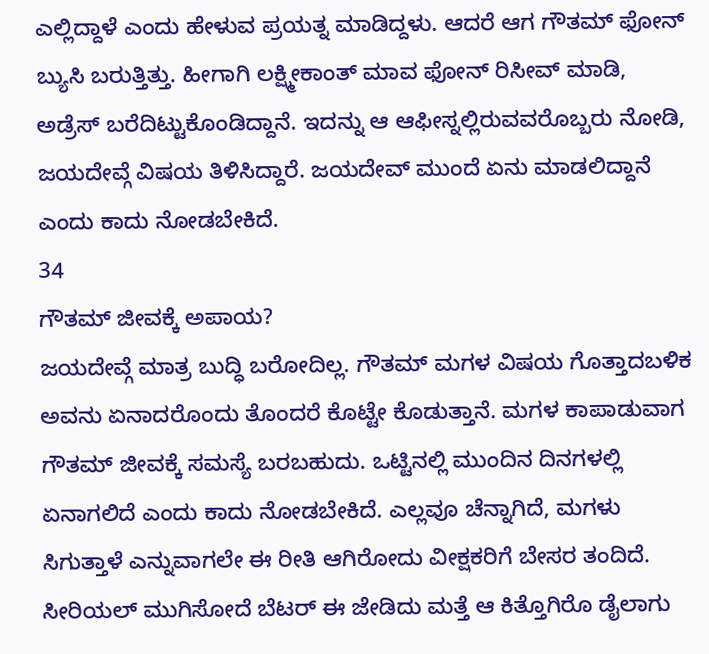ಎಲ್ಲಿದ್ದಾಳೆ ಎಂದು ಹೇಳುವ ಪ್ರಯತ್ನ ಮಾಡಿದ್ದಳು. ಆದರೆ ಆಗ ಗೌತಮ್ ಫೋನ್ ಬ್ಯುಸಿ ಬರುತ್ತಿತ್ತು. ಹೀಗಾಗಿ ಲಕ್ಷ್ಮೀಕಾಂತ್ ಮಾವ ಫೋನ್ ರಿಸೀವ್ ಮಾಡಿ, ಅಡ್ರೆಸ್ ಬರೆದಿಟ್ಟುಕೊಂಡಿದ್ದಾನೆ. ಇದನ್ನು ಆ ಆಫೀಸ್ನಲ್ಲಿರುವವರೊಬ್ಬರು ನೋಡಿ, ಜಯದೇವ್ಗೆ ವಿಷಯ ತಿಳಿಸಿದ್ದಾರೆ. ಜಯದೇವ್ ಮುಂದೆ ಏನು ಮಾಡಲಿದ್ದಾನೆ ಎಂದು ಕಾದು ನೋಡಬೇಕಿದೆ.
34
ಗೌತಮ್ ಜೀವಕ್ಕೆ ಅಪಾಯ?
ಜಯದೇವ್ಗೆ ಮಾತ್ರ ಬುದ್ಧಿ ಬರೋದಿಲ್ಲ. ಗೌತಮ್ ಮಗಳ ವಿಷಯ ಗೊತ್ತಾದಬಳಿಕ ಅವನು ಏನಾದರೊಂದು ತೊಂದರೆ ಕೊಟ್ಟೇ ಕೊಡುತ್ತಾನೆ. ಮಗಳ ಕಾಪಾಡುವಾಗ ಗೌತಮ್ ಜೀವಕ್ಕೆ ಸಮಸ್ಯೆ ಬರಬಹುದು. ಒಟ್ಟಿನಲ್ಲಿ ಮುಂದಿನ ದಿನಗಳಲ್ಲಿ ಏನಾಗಲಿದೆ ಎಂದು ಕಾದು ನೋಡಬೇಕಿದೆ. ಎಲ್ಲವೂ ಚೆನ್ನಾಗಿದೆ, ಮಗಳು ಸಿಗುತ್ತಾಳೆ ಎನ್ನುವಾಗಲೇ ಈ ರೀತಿ ಆಗಿರೋದು ವೀಕ್ಷಕರಿಗೆ ಬೇಸರ ತಂದಿದೆ.
ಸೀರಿಯಲ್ ಮುಗಿಸೋದೆ ಬೆಟರ್ ಈ ಜೇಡಿದು ಮತ್ತೆ ಆ ಕಿತ್ತೊಗಿರೊ ಡೈಲಾಗು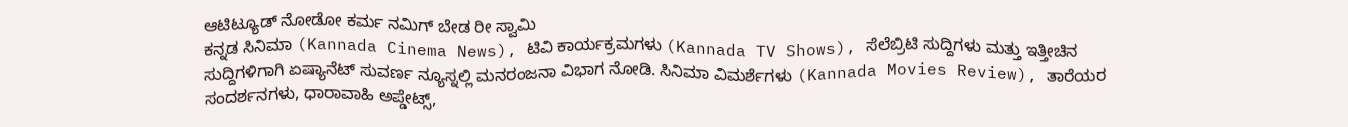ಆಟಿಟ್ಯೂಡ್ ನೋಡೋ ಕರ್ಮ ನಮಿಗ್ ಬೇಡ ರೀ ಸ್ವಾಮಿ
ಕನ್ನಡ ಸಿನಿಮಾ (Kannada Cinema News), ಟಿವಿ ಕಾರ್ಯಕ್ರಮಗಳು (Kannada TV Shows), ಸೆಲೆಬ್ರಿಟಿ ಸುದ್ದಿಗಳು ಮತ್ತು ಇತ್ತೀಚಿನ ಸುದ್ದಿಗಳಿಗಾಗಿ ಏಷ್ಯಾನೆಟ್ ಸುವರ್ಣ ನ್ಯೂಸ್ನಲ್ಲಿ ಮನರಂಜನಾ ವಿಭಾಗ ನೋಡಿ. ಸಿನಿಮಾ ವಿಮರ್ಶೆಗಳು (Kannada Movies Review), ತಾರೆಯರ ಸಂದರ್ಶನಗಳು, ಧಾರಾವಾಹಿ ಅಪ್ಡೇಟ್ಸ್,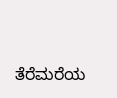ತೆರೆಮರೆಯ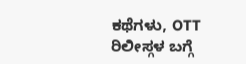ಕಥೆಗಳು, OTT ರಿಲೀಸ್ಗಳ ಬಗ್ಗೆ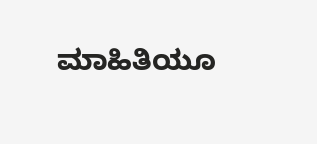ಮಾಹಿತಿಯೂ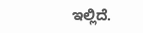ಇಲ್ಲಿದೆ.